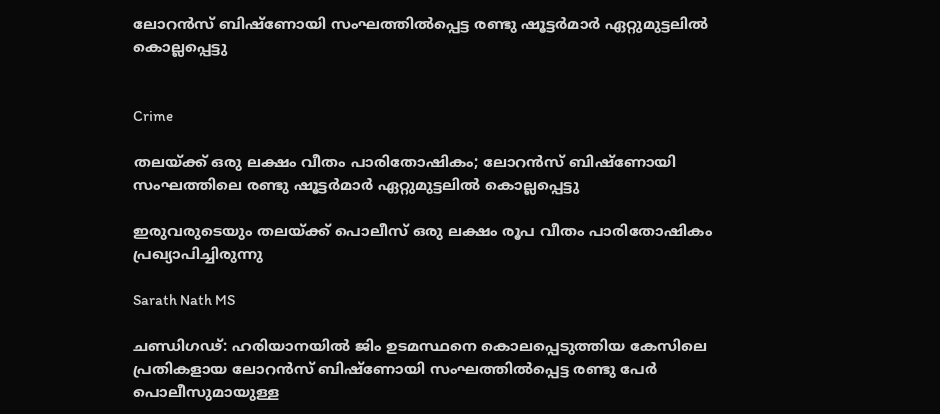ലോറൻസ് ബിഷ്ണോയി സംഘത്തിൽപ്പെട്ട രണ്ടു ഷൂട്ടർമാർ ഏറ്റുമുട്ടലിൽ കൊല്ലപ്പെട്ടു


Crime

തലയ്ക്ക് ഒരു ലക്ഷം വീതം പാരിതോഷികം; ലോറൻസ് ബിഷ്ണോയി സംഘത്തിലെ രണ്ടു ഷൂട്ടർമാർ ഏറ്റുമുട്ടലിൽ കൊല്ലപ്പെട്ടു

ഇരുവരുടെയും തലയ്ക്ക് പൊലീസ് ഒരു ലക്ഷം രൂപ വീതം പാരിതോഷികം പ്രഖ്യാപിച്ചിരുന്നു

Sarath Nath MS

ചണ്ഡിഗഢ്: ഹരിയാനയിൽ ജിം ഉടമസ്ഥനെ കൊലപ്പെടുത്തിയ കേസിലെ പ്രതികളായ ലോറൻസ് ബിഷ്ണോയി സംഘത്തിൽപ്പെട്ട രണ്ടു പേർ പൊലീസുമായുള്ള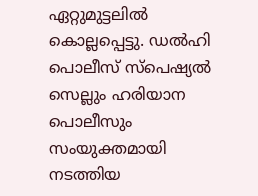ഏറ്റുമുട്ടലിൽ കൊല്ലപ്പെട്ടു. ഡൽഹി പൊലീസ് സ്പെഷ്യൽ സെല്ലും ഹരിയാന പൊലീസും സംയുക്തമായി നടത്തിയ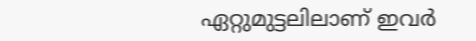ഏറ്റുമുട്ടലിലാണ് ഇവർ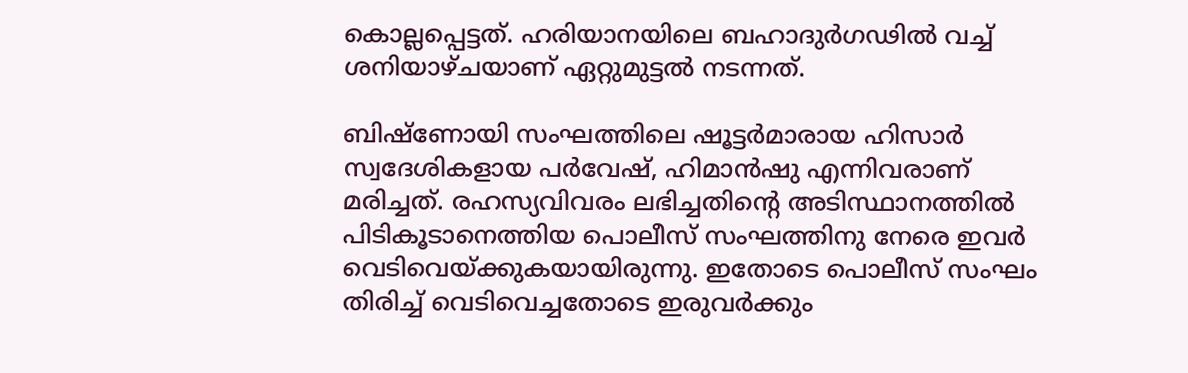കൊല്ലപ്പെട്ടത്. ഹരിയാനയിലെ ബഹാദുർഗഢിൽ വച്ച് ശനിയാഴ്ചയാണ് ഏറ്റുമുട്ടൽ നടന്നത്.

ബിഷ്ണോയി സംഘത്തിലെ ഷൂട്ടർമാരായ ഹിസാർ സ്വദേശികളായ പർവേഷ്, ഹിമാൻഷു എന്നിവരാണ് മരിച്ചത്. രഹസ്യവിവരം ലഭിച്ചതിന്‍റെ അടിസ്ഥാനത്തിൽ പിടികൂടാനെത്തിയ പൊലീസ് സംഘത്തിനു നേരെ ഇവർ വെടിവെയ്ക്കുകയായിരുന്നു. ഇതോടെ പൊലീസ് സംഘം തിരിച്ച് വെടിവെച്ചതോടെ ഇരുവർക്കും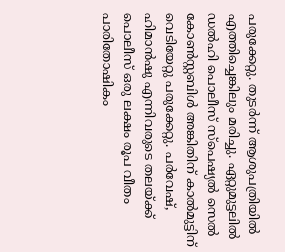പരുക്കേറ്റു. തുടർന്ന് ആശുപത്രിയിൽ എത്തിച്ചെങ്കിലും മരിച്ചു. ഏറ്റുമുട്ടലിൽ ഡൽഹി പൊലീസ് സ്പെഷ്യൽ സെൽ കോൺസ്റ്റബിൾ അങ്കിതിന് കാൽമുട്ടിന് വെടിയേറ്റു പരുക്കേറ്റു. പർവേഷ്, ഹിമാൻഷു എന്നിവരുടെ തലയ്ക്ക് പൊലീസ് ഒരു ലക്ഷം രൂപ വീതം പാരിതോഷികം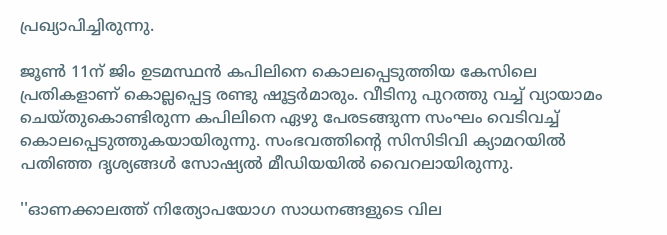പ്രഖ്യാപിച്ചിരുന്നു.

ജൂൺ 11ന് ജിം ഉടമസ്ഥൻ കപിലിനെ കൊലപ്പെടുത്തിയ കേസിലെ പ്രതികളാണ് കൊല്ലപ്പെട്ട രണ്ടു ഷൂട്ടർമാരും. വീടിനു പുറത്തു വച്ച് വ്യായാമം ചെയ്തുകൊണ്ടിരുന്ന കപിലിനെ ഏഴു പേരടങ്ങുന്ന സംഘം വെടിവച്ച് കൊലപ്പെടുത്തുകയായിരുന്നു. സംഭവത്തിന്‍റെ സിസിടിവി ക്യാമറയിൽ പതിഞ്ഞ ദൃശ്യങ്ങൾ സോഷ്യൽ മീഡിയയിൽ വൈറലായിരുന്നു.

''ഓണക്കാലത്ത് നിത‍്യോപയോഗ സാധനങ്ങളുടെ വില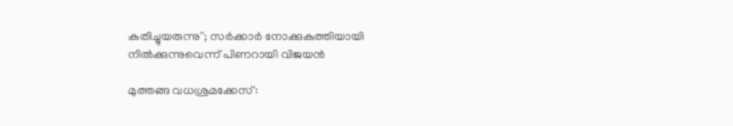കുതിച്ചുയരുന്നു''; സർക്കാർ നോക്കുകുത്തിയായി നിൽക്കുന്നുവെന്ന് പിണറായി വിജയൻ

മുത്തങ്ങ വധശ്രമക്കേസ്: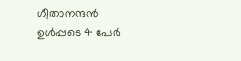ഗീതാനന്ദൻ ഉൾപ്പടെ 4 പേർ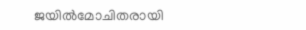ജയിൽമോചിതരായി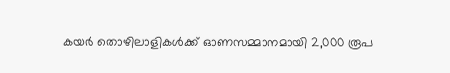കയർ തൊഴിലാളികൾക്ക് ഓണസമ്മാനമായി 2,000 രൂപ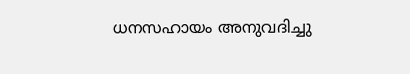ധനസഹായം അനുവദിച്ചു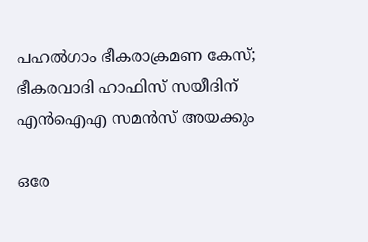പഹൽഗാം ഭീകരാക്രമണ കേസ്; ഭീകരവാദി ഹാഫിസ് സയീദിന് എൻഐഎ സമൻസ് അയക്കും

ഒരേ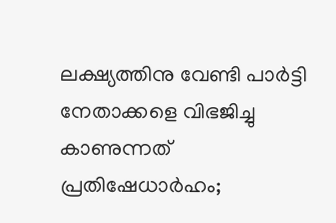ലക്ഷ‍്യത്തിനു വേണ്ടി പാർട്ടി നേതാക്കളെ വിഭജിച്ചു കാണുന്നത് പ്രതിഷേധാർഹം;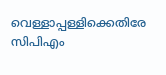വെള്ളാപ്പള്ളിക്കെതിരേ സിപിഎം